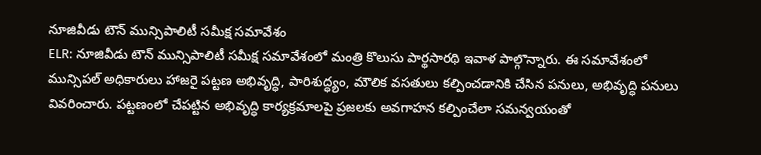నూజివీడు టౌన్ మున్సిపాలిటీ సమీక్ష సమావేశం
ELR: నూజివీడు టౌన్ మున్సిపాలిటీ సమీక్ష సమావేశంలో మంత్రి కొలుసు పార్థసారథి ఇవాళ పాల్గొన్నారు. ఈ సమావేశంలో మున్సిపల్ అధికారులు హాజరై పట్టణ అభివృద్ధి, పారిశుద్ధ్యం, మౌలిక వసతులు కల్పించడానికి చేసిన పనులు, అభివృద్ధి పనులు వివరించారు. పట్టణంలో చేపట్టిన అభివృద్ధి కార్యక్రమాలపై ప్రజలకు అవగాహన కల్పించేలా సమన్వయంతో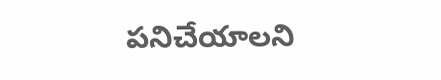పనిచేయాలని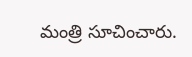మంత్రి సూచించారు.